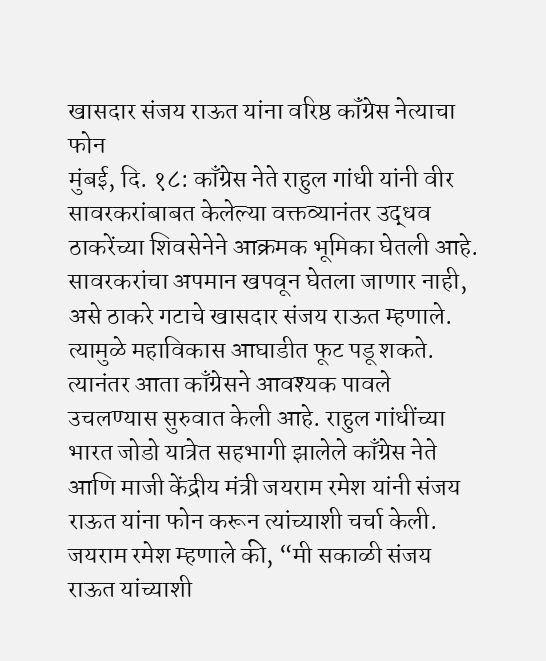खासदार संजय राऊत यांना वरिष्ठ कॉंग्रेस नेत्याचा फोन
मुंबई, दि. १८: काँग्रेस नेते राहुल गांधी यांनी वीर सावरकरांबाबत केलेल्या वक्तव्यानंतर उद्धव ठाकरेंच्या शिवसेनेने आक्रमक भूमिका घेतली आहे. सावरकरांचा अपमान खपवून घेतला जाणार नाही, असे ठाकरे गटाचे खासदार संजय राऊत म्हणाले. त्यामुळे महाविकास आघाडीत फूट पडू शकते. त्यानंतर आता काँग्रेसने आवश्यक पावले उचलण्यास सुरुवात केली आहे. राहुल गांधींच्या भारत जोडो यात्रेत सहभागी झालेले काँग्रेस नेते आणि माजी केंद्रीय मंत्री जयराम रमेश यांनी संजय राऊत यांना फोन करून त्यांच्याशी चर्चा केली.
जयराम रमेश म्हणाले की, “मी सकाळी संजय राऊत यांच्याशी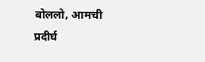बोललो, आमची प्रदीर्घ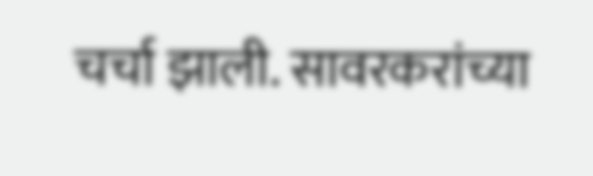चर्चा झाली. सावरकरांच्या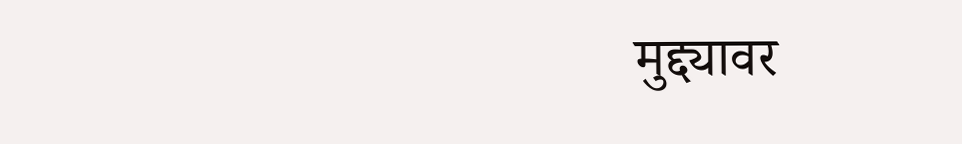मुद्द्यावर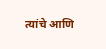त्यांचे आणि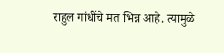राहुल गांधींचे मत भिन्न आहे. त्यामुळे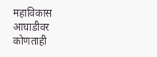महाविकास आघाडीवर कोणताही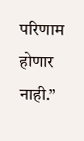परिणाम होणार नाही.”